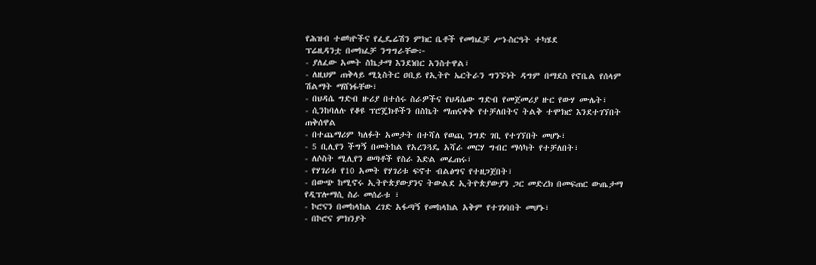የሕዝብ ተወካዮችና የፌዴሬሽን ምክር ቤቶች የመክፈቻ ሥነ-ስርዓት ተካሄደ
ፕሬዚዳንቷ በመክፈቻ ንግግራቸው፦
- ያለፈው አመት ስኬታማ እንደነበር አንስተዋል፣
- ለዚህም ጠቅላይ ሚኒስትር ዐቢይ የኢትዮ ኤርትራን ግንኙነት ዳግም በማደስ የኖቤል የሰላም ሽልማት ማሸነፋቸው፣
- በህዳሴ ግድብ ዙሪያ በተሰሩ ስራዎችና የህዳሴው ግድብ የመጀመሪያ ዙር የውሃ ሙሌት፣
- ሲንከባለሉ የቆዩ ፕሮጄክቶችን በስኬት ማጠናቀቅ የተቻለበትና ትልቅ ተሞክሮ እንደተገኘበት ጠቅሰዋል
- በተጨማሪም ካለፉት አመታት በተሻለ የወጪ ንግድ ገቢ የተገኘበት መሆኑ፣
- 5 ቢሊየን ችግኝ በመትከል የአረንጓዴ አሻራ መርሃ ግብር ማሳካት የተቻለበት፣
- ለሶስት ሚሊየን ወጣቶች የስራ እድል መፈጠሩ፣
- የሃገሪቱ የ10 አመት የሃገሪቱ ፍኖተ ብልፅግና የተዘጋጀበት፣
- በውጭ ከሚኖሩ ኢትዮጵያውያንና ትውልደ ኢትዮጵያውያን ጋር መድረክ በመፍጠር ውጤታማ የዲፕሎማሲ ስራ መሰራቱ ፣
- ኮሮናን በመከላከል ረገድ አፋጣኝ የመከላከል አቅም የተገነባበት መሆኑ፣
- በኮሮና ምክንያት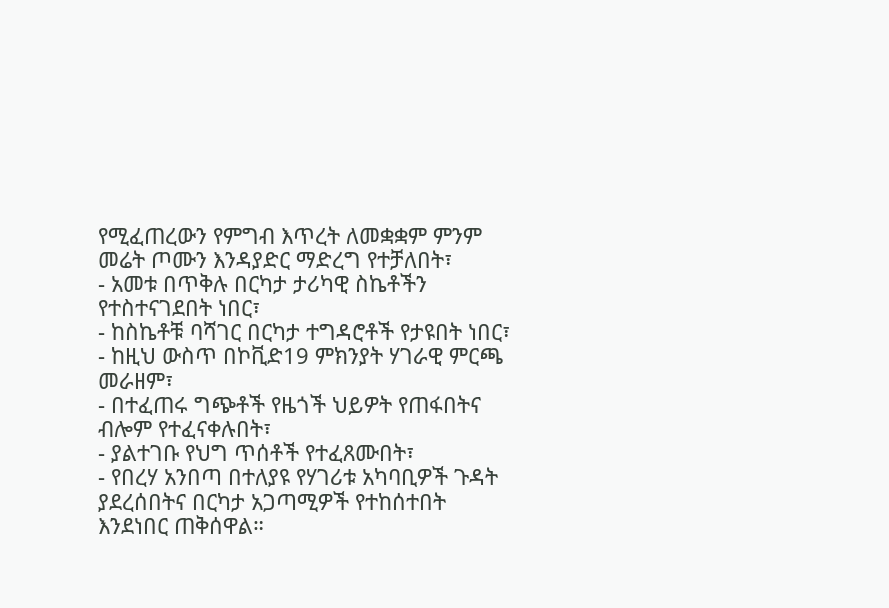የሚፈጠረውን የምግብ እጥረት ለመቋቋም ምንም መሬት ጦሙን እንዳያድር ማድረግ የተቻለበት፣
- አመቱ በጥቅሉ በርካታ ታሪካዊ ስኬቶችን የተስተናገደበት ነበር፣
- ከስኬቶቹ ባሻገር በርካታ ተግዳሮቶች የታዩበት ነበር፣
- ከዚህ ውስጥ በኮቪድ19 ምክንያት ሃገራዊ ምርጫ መራዘም፣
- በተፈጠሩ ግጭቶች የዜጎች ህይዎት የጠፋበትና ብሎም የተፈናቀሉበት፣
- ያልተገቡ የህግ ጥሰቶች የተፈጸሙበት፣
- የበረሃ አንበጣ በተለያዩ የሃገሪቱ አካባቢዎች ጉዳት ያደረሰበትና በርካታ አጋጣሚዎች የተከሰተበት እንደነበር ጠቅሰዋል።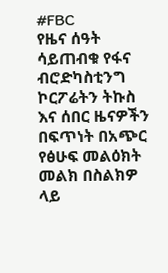#FBC
የዜና ሰዓት ሳይጠብቁ የፋና ብሮድካስቲንግ ኮርፖሬትን ትኩስ እና ሰበር ዜናዎችን በፍጥነት በአጭር የፅሁፍ መልዕክት መልክ በስልክዎ ላይ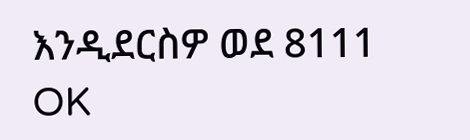እንዲደርስዎ ወደ 8111 OK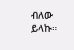ብለው ይላኩ።